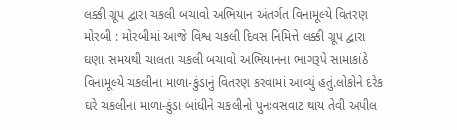લક્કી ગ્રૂપ દ્વારા ચકલી બચાવો અભિયાન અંતર્ગત વિનામૂલ્યે વિતરણ મોરબી : મોરબીમાં આજે વિશ્વ ચકલી દિવસ નિમિત્તે લક્કી ગ્રૂપ દ્વારા ઘણા સમયથી ચાલતા ચકલી બચાવો અભિયાનના ભાગરૂપે સામાકાંઠે વિનામૂલ્યે ચકલીના માળા-કુંડાનું વિતરણ કરવામાં આવ્યું હતું.લોકોને દરેક ઘરે ચકલીના માળા-કુંડા બાંધીને ચકલીનો પુનઃવસવાટ થાય તેવી અપીલ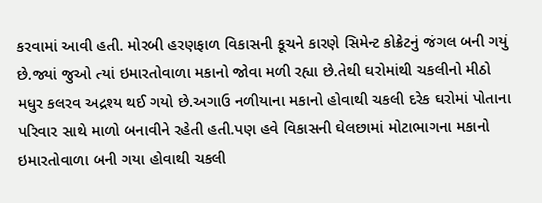કરવામાં આવી હતી. મોરબી હરણફાળ વિકાસની કૂચને કારણે સિમેન્ટ કોક્રેટનું જંગલ બની ગયું છે.જ્યાં જુઓ ત્યાં ઇમારતોવાળા મકાનો જોવા મળી રહ્યા છે.તેથી ઘરોમાંથી ચકલીનો મીઠો મધુર કલરવ અદ્રશ્ય થઈ ગયો છે.અગાઉ નળીયાના મકાનો હોવાથી ચકલી દરેક ઘરોમાં પોતાના પરિવાર સાથે માળો બનાવીને રહેતી હતી.પણ હવે વિકાસની ઘેલછામાં મોટાભાગના મકાનો ઇમારતોવાળા બની ગયા હોવાથી ચકલી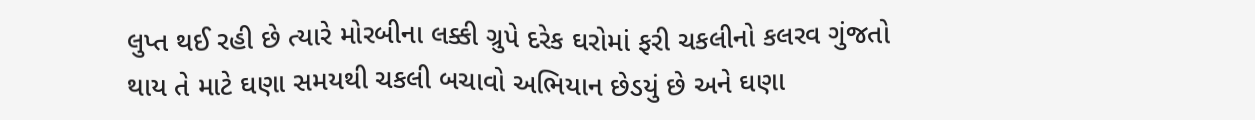લુપ્ત થઈ રહી છે ત્યારે મોરબીના લક્કી ગ્રુપે દરેક ઘરોમાં ફરી ચકલીનો કલરવ ગુંજતો થાય તે માટે ઘણા સમયથી ચકલી બચાવો અભિયાન છેડયું છે અને ઘણા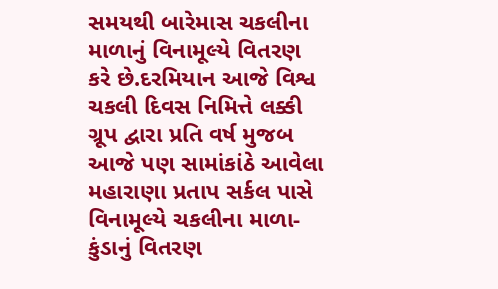સમયથી બારેમાસ ચકલીના માળાનું વિનામૂલ્યે વિતરણ કરે છે.દરમિયાન આજે વિશ્વ ચકલી દિવસ નિમિત્તે લક્કી ગ્રૂપ દ્વારા પ્રતિ વર્ષ મુજબ આજે પણ સામાંકાંઠે આવેલા મહારાણા પ્રતાપ સર્કલ પાસે વિનામૂલ્યે ચકલીના માળા-કુંડાનું વિતરણ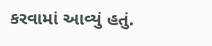કરવામાં આવ્યું હતું.